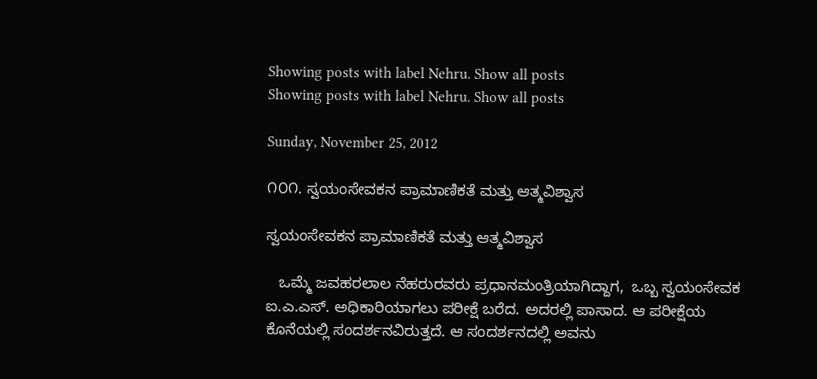Showing posts with label Nehru. Show all posts
Showing posts with label Nehru. Show all posts

Sunday, November 25, 2012

೧೦೧. ಸ್ವಯಂಸೇವಕನ ಪ್ರಾಮಾಣಿಕತೆ ಮತ್ತು ಆತ್ಮವಿಶ್ವಾಸ

ಸ್ವಯಂಸೇವಕನ ಪ್ರಾಮಾಣಿಕತೆ ಮತ್ತು ಆತ್ಮವಿಶ್ವಾಸ

   ಒಮ್ಮೆ ಜವಹರಲಾಲ ನೆಹರುರವರು ಪ್ರಧಾನಮಂತ್ರಿಯಾಗಿದ್ದಾಗ,  ಒಬ್ಬ ಸ್ವಯಂಸೇವಕ ಐ.ಎ.ಎಸ್. ಅಧಿಕಾರಿಯಾಗಲು ಪರೀಕ್ಷೆ ಬರೆದ. ಅದರಲ್ಲಿ ಪಾಸಾದ. ಆ ಪರೀಕ್ಷೆಯ ಕೊನೆಯಲ್ಲಿ ಸಂದರ್ಶನವಿರುತ್ತದೆ. ಆ ಸಂದರ್ಶನದಲ್ಲಿ ಅವನು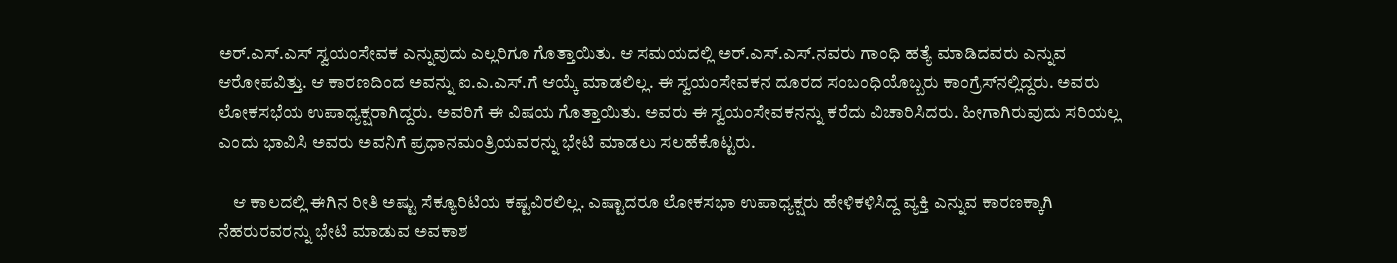ಅರ್.ಎಸ್.ಎಸ್ ಸ್ವಯಂಸೇವಕ ಎನ್ನುವುದು ಎಲ್ಲರಿಗೂ ಗೊತ್ತಾಯಿತು. ಆ ಸಮಯದಲ್ಲಿ ಅರ್.ಎಸ್.ಎಸ್.ನವರು ಗಾಂಧಿ ಹತ್ಯೆ ಮಾಡಿದವರು ಎನ್ನುವ ಆರೋಪವಿತ್ತು. ಆ ಕಾರಣದಿಂದ ಅವನ್ನು ಐ.ಎ.ಎಸ್.ಗೆ ಆಯ್ಕೆ ಮಾಡಲಿಲ್ಲ. ಈ ಸ್ವಯಂಸೇವಕನ ದೂರದ ಸಂಬಂಧಿಯೊಬ್ಬರು ಕಾಂಗ್ರೆಸ್‍ನಲ್ಲಿದ್ದರು. ಅವರು ಲೋಕಸಭೆಯ ಉಪಾಧ್ಯಕ್ಷರಾಗಿದ್ದರು. ಅವರಿಗೆ ಈ ವಿಷಯ ಗೊತ್ತಾಯಿತು. ಅವರು ಈ ಸ್ವಯಂಸೇವಕನನ್ನು ಕರೆದು ವಿಚಾರಿಸಿದರು. ಹೀಗಾಗಿರುವುದು ಸರಿಯಲ್ಲ ಎಂದು ಭಾವಿಸಿ ಅವರು ಅವನಿಗೆ ಪ್ರಧಾನಮಂತ್ರಿಯವರನ್ನು ಭೇಟಿ ಮಾಡಲು ಸಲಹೆಕೊಟ್ಟರು.

    ಆ ಕಾಲದಲ್ಲಿ ಈಗಿನ ರೀತಿ ಅಷ್ಟು ಸೆಕ್ಯೂರಿಟಿಯ ಕಷ್ಟವಿರಲಿಲ್ಲ. ಎಷ್ಟಾದರೂ ಲೋಕಸಭಾ ಉಪಾಧ್ಯಕ್ಷರು ಹೇಳಿಕಳಿಸಿದ್ದ ವ್ಯಕ್ತಿ ಎನ್ನುವ ಕಾರಣಕ್ಕಾಗಿ ನೆಹರುರವರನ್ನು ಭೇಟಿ ಮಾಡುವ ಅವಕಾಶ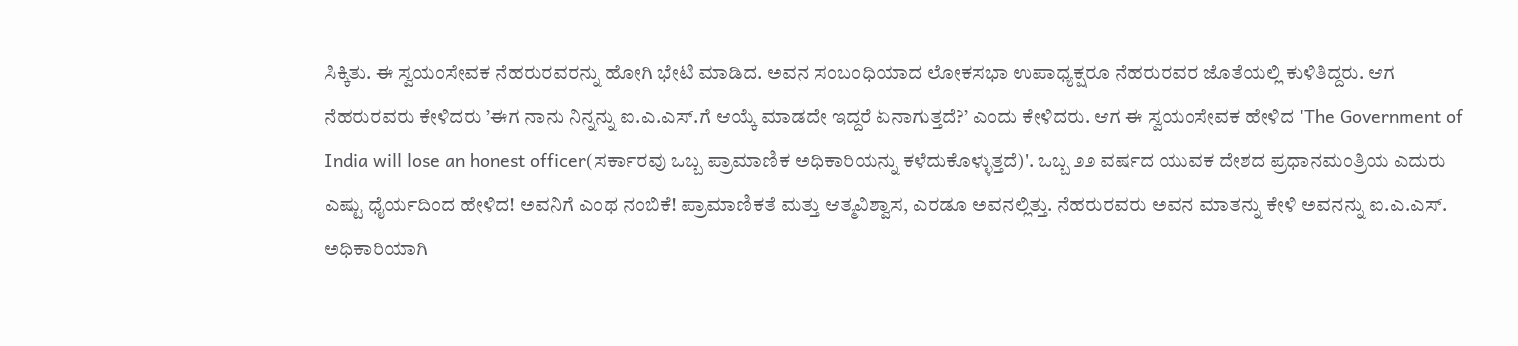ಸಿಕ್ಕಿತು. ಈ ಸ್ವಯಂಸೇವಕ ನೆಹರುರವರನ್ನು ಹೋಗಿ ಭೇಟಿ ಮಾಡಿದ. ಅವನ ಸಂಬಂಧಿಯಾದ ಲೋಕಸಭಾ ಉಪಾಧ್ಯಕ್ಷರೂ ನೆಹರುರವರ ಜೊತೆಯಲ್ಲಿ ಕುಳಿತಿದ್ದರು. ಆಗ ನೆಹರುರವರು ಕೇಳಿದರು ’ಈಗ ನಾನು ನಿನ್ನನ್ನು ಐ.ಎ.ಎಸ್.ಗೆ ಆಯ್ಕೆ ಮಾಡದೇ ಇದ್ದರೆ ಏನಾಗುತ್ತದೆ?’ ಎಂದು ಕೇಳಿದರು. ಆಗ ಈ ಸ್ವಯಂಸೇವಕ ಹೇಳಿದ 'The Government of India will lose an honest officer(ಸರ್ಕಾರವು ಒಬ್ಬ ಪ್ರಾಮಾಣಿಕ ಅಧಿಕಾರಿಯನ್ನು ಕಳೆದುಕೊಳ್ಳುತ್ತದೆ)'. ಒಬ್ಬ ೨೨ ವರ್ಷದ ಯುವಕ ದೇಶದ ಪ್ರಧಾನಮಂತ್ರಿಯ ಎದುರು ಎಷ್ಟು ಧೈರ್ಯದಿಂದ ಹೇಳಿದ! ಅವನಿಗೆ ಎಂಥ ನಂಬಿಕೆ! ಪ್ರಾಮಾಣಿಕತೆ ಮತ್ತು ಆತ್ಮವಿಶ್ವಾಸ, ಎರಡೂ ಅವನಲ್ಲಿತ್ತು. ನೆಹರುರವರು ಅವನ ಮಾತನ್ನು ಕೇಳಿ ಅವನನ್ನು ಐ.ಎ.ಎಸ್. ಅಧಿಕಾರಿಯಾಗಿ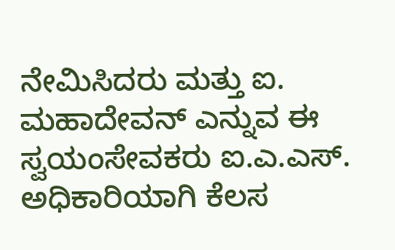ನೇಮಿಸಿದರು ಮತ್ತು ಐ. ಮಹಾದೇವನ್ ಎನ್ನುವ ಈ ಸ್ವಯಂಸೇವಕರು ಐ.ಎ.ಎಸ್. ಅಧಿಕಾರಿಯಾಗಿ ಕೆಲಸ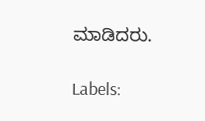ಮಾಡಿದರು.

Labels: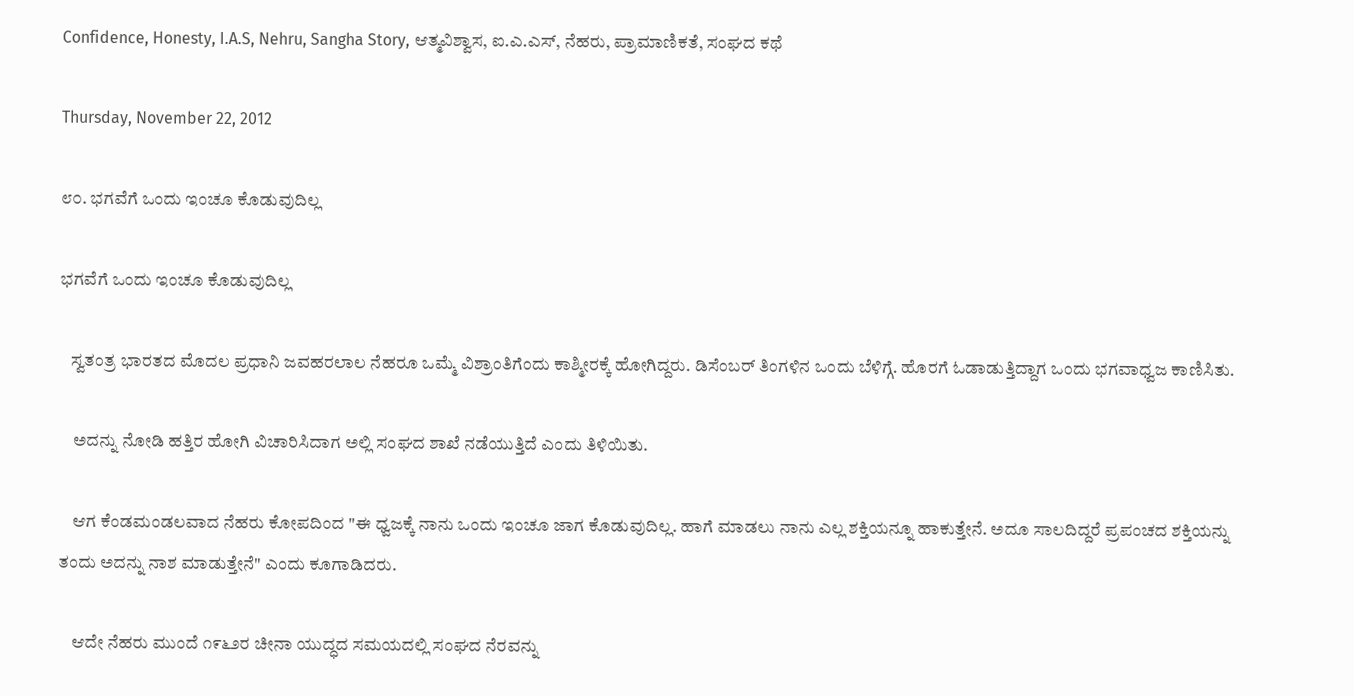Confidence, Honesty, I.A.S, Nehru, Sangha Story, ಆತ್ಮವಿಶ್ವಾಸ, ಐ.ಎ.ಎಸ್, ನೆಹರು, ಪ್ರಾಮಾಣಿಕತೆ, ಸಂಘದ ಕಥೆ

Thursday, November 22, 2012

೮೦. ಭಗವೆಗೆ ಒಂದು ಇಂಚೂ ಕೊಡುವುದಿಲ್ಲ

ಭಗವೆಗೆ ಒಂದು ಇಂಚೂ ಕೊಡುವುದಿಲ್ಲ

   ಸ್ವತಂತ್ರ ಭಾರತದ ಮೊದಲ ಪ್ರಧಾನಿ ಜವಹರಲಾಲ ನೆಹರೂ ಒಮ್ಮೆ ವಿಶ್ರಾಂತಿಗೆಂದು ಕಾಶ್ಮೀರಕ್ಕೆ ಹೋಗಿದ್ದರು. ಡಿಸೆಂಬರ್ ತಿಂಗಳಿನ ಒಂದು ಬೆಳಿಗ್ಗೆ. ಹೊರಗೆ ಓಡಾಡುತ್ತಿದ್ದಾಗ ಒಂದು ಭಗವಾಧ್ವಜ ಕಾಣಿಸಿತು.

    ಅದನ್ನು ನೋಡಿ ಹತ್ತಿರ ಹೋಗಿ ವಿಚಾರಿಸಿದಾಗ ಅಲ್ಲಿ ಸಂಘದ ಶಾಖೆ ನಡೆಯುತ್ತಿದೆ ಎಂದು ತಿಳಿಯಿತು.

    ಆಗ ಕೆಂಡಮಂಡಲವಾದ ನೆಹರು ಕೋಪದಿಂದ "ಈ ಧ್ವಜಕ್ಕೆ ನಾನು ಒಂದು ಇಂಚೂ ಜಾಗ ಕೊಡುವುದಿಲ್ಲ. ಹಾಗೆ ಮಾಡಲು ನಾನು ಎಲ್ಲ ಶಕ್ತಿಯನ್ನೂ ಹಾಕುತ್ತೇನೆ. ಅದೂ ಸಾಲದಿದ್ದರೆ ಪ್ರಪಂಚದ ಶಕ್ತಿಯನ್ನು ತಂದು ಅದನ್ನು ನಾಶ ಮಾಡುತ್ತೇನೆ" ಎಂದು ಕೂಗಾಡಿದರು.

    ಆದೇ ನೆಹರು ಮುಂದೆ ೧೯೬೨ರ ಚೀನಾ ಯುದ್ಧದ ಸಮಯದಲ್ಲಿ ಸಂಘದ ನೆರವನ್ನು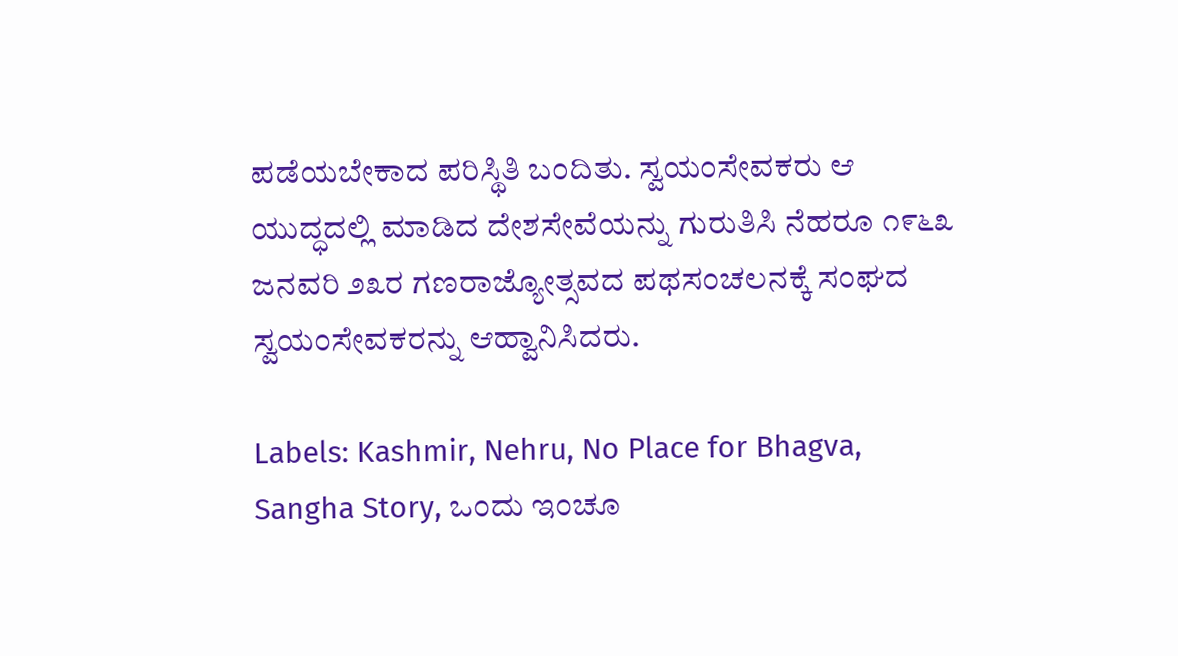ಪಡೆಯಬೇಕಾದ ಪರಿಸ್ಥಿತಿ ಬಂದಿತು. ಸ್ವಯಂಸೇವಕರು ಆ ಯುದ್ಧದಲ್ಲಿ ಮಾಡಿದ ದೇಶಸೇವೆಯನ್ನು ಗುರುತಿಸಿ ನೆಹರೂ ೧೯೬೩ ಜನವರಿ ೨೩ರ ಗಣರಾಜ್ಯೋತ್ಸವದ ಪಥಸಂಚಲನಕ್ಕೆ ಸಂಘದ ಸ್ವಯಂಸೇವಕರನ್ನು ಆಹ್ವಾನಿಸಿದರು.

Labels: Kashmir, Nehru, No Place for Bhagva, Sangha Story, ಒಂದು ಇಂಚೂ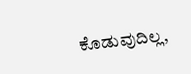ಕೊಡುವುದಿಲ್ಲ,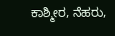ಕಾಶ್ಮೀರ, ನೆಹರು,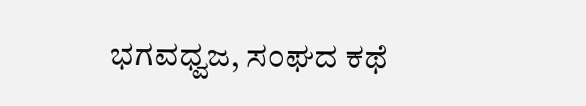ಭಗವಧ್ವಜ, ಸಂಘದ ಕಥೆ